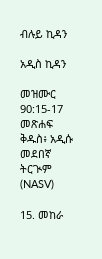ብሉይ ኪዳን

አዲስ ኪዳን

መዝሙር 90:15-17 መጽሐፍ ቅዱስ፥ አዲሱ መደበኛ ትርጒም (NASV)

15. መከራ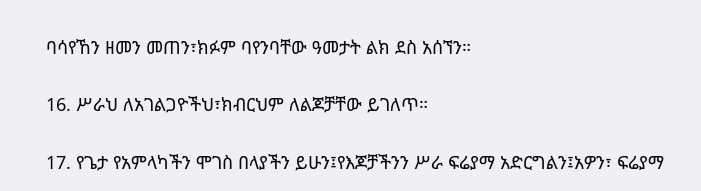ባሳየኸን ዘመን መጠን፣ክፉም ባየንባቸው ዓመታት ልክ ደስ አሰኘን።

16. ሥራህ ለአገልጋዮችህ፣ክብርህም ለልጆቻቸው ይገለጥ።

17. የጌታ የአምላካችን ሞገስ በላያችን ይሁን፤የእጆቻችንን ሥራ ፍሬያማ አድርግልን፤አዎን፣ ፍሬያማ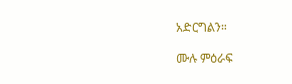አድርግልን።

ሙሉ ምዕራፍ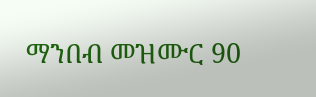ማንበብ መዝሙር 90